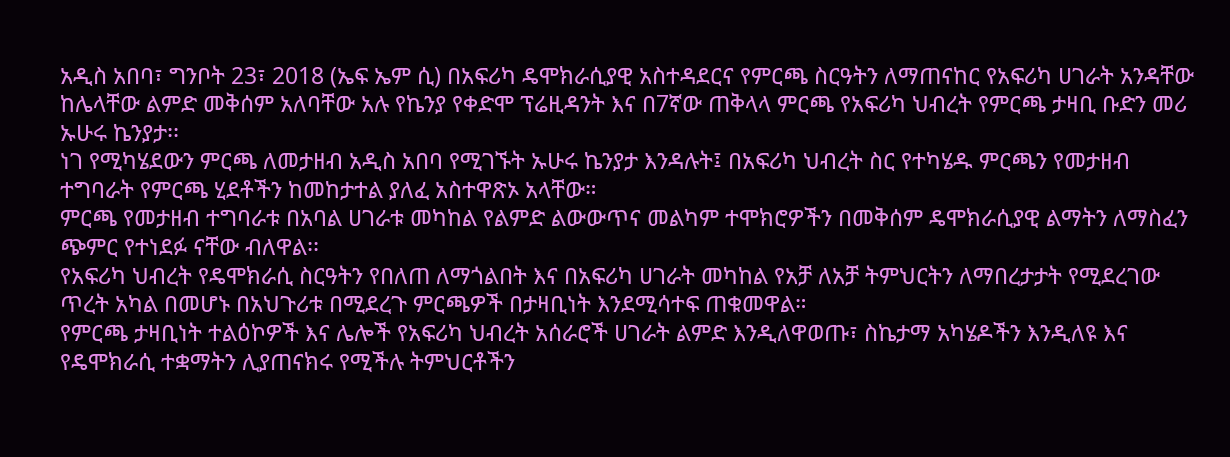አዲስ አበባ፣ ግንቦት 23፣ 2018 (ኤፍ ኤም ሲ) በአፍሪካ ዴሞክራሲያዊ አስተዳደርና የምርጫ ስርዓትን ለማጠናከር የአፍሪካ ሀገራት አንዳቸው ከሌላቸው ልምድ መቅሰም አለባቸው አሉ የኬንያ የቀድሞ ፕሬዚዳንት እና በ7ኛው ጠቅላላ ምርጫ የአፍሪካ ህብረት የምርጫ ታዛቢ ቡድን መሪ ኡሁሩ ኬንያታ፡፡
ነገ የሚካሄደውን ምርጫ ለመታዘብ አዲስ አበባ የሚገኙት ኡሁሩ ኬንያታ እንዳሉት፤ በአፍሪካ ህብረት ስር የተካሄዱ ምርጫን የመታዘብ ተግባራት የምርጫ ሂደቶችን ከመከታተል ያለፈ አስተዋጽኦ አላቸው።
ምርጫ የመታዘብ ተግባራቱ በአባል ሀገራቱ መካከል የልምድ ልውውጥና መልካም ተሞክሮዎችን በመቅሰም ዴሞክራሲያዊ ልማትን ለማስፈን ጭምር የተነደፉ ናቸው ብለዋል፡፡
የአፍሪካ ህብረት የዴሞክራሲ ስርዓትን የበለጠ ለማጎልበት እና በአፍሪካ ሀገራት መካከል የአቻ ለአቻ ትምህርትን ለማበረታታት የሚደረገው ጥረት አካል በመሆኑ በአህጉሪቱ በሚደረጉ ምርጫዎች በታዛቢነት እንደሚሳተፍ ጠቁመዋል።
የምርጫ ታዛቢነት ተልዕኮዎች እና ሌሎች የአፍሪካ ህብረት አሰራሮች ሀገራት ልምድ እንዲለዋወጡ፣ ስኬታማ አካሄዶችን እንዲለዩ እና የዴሞክራሲ ተቋማትን ሊያጠናክሩ የሚችሉ ትምህርቶችን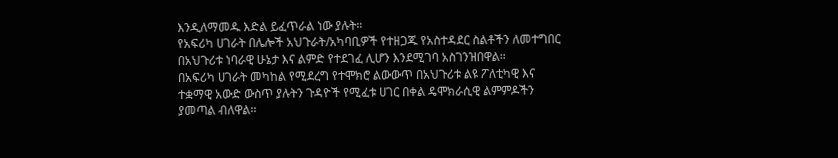እንዲለማመዱ እድል ይፈጥራል ነው ያሉት።
የአፍሪካ ሀገራት በሌሎች አህጉራት/አካባቢዎች የተዘጋጁ የአስተዳደር ስልቶችን ለመተግበር በአህጉሪቱ ነባራዊ ሁኔታ እና ልምድ የተደገፈ ሊሆን እንደሚገባ አስገንዝበዋል።
በአፍሪካ ሀገራት መካከል የሚደረግ የተሞክሮ ልውውጥ በአህጉሪቱ ልዩ ፖለቲካዊ እና ተቋማዊ አውድ ውስጥ ያሉትን ጉዳዮች የሚፈቱ ሀገር በቀል ዴሞክራሲዊ ልምምዶችን ያመጣል ብለዋል፡፡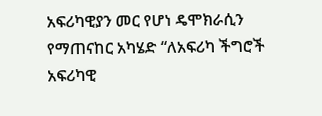አፍሪካዊያን መር የሆነ ዴሞክራሲን የማጠናከር አካሄድ “ለአፍሪካ ችግሮች አፍሪካዊ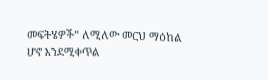መፍትሄዎች” ለሚለው መርህ ማዕከል ሆኖ እንደሚቀጥል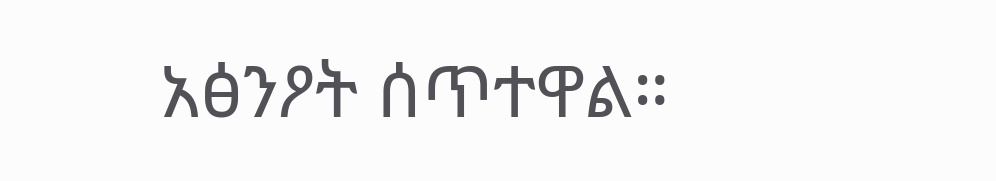አፅንዖት ሰጥተዋል።